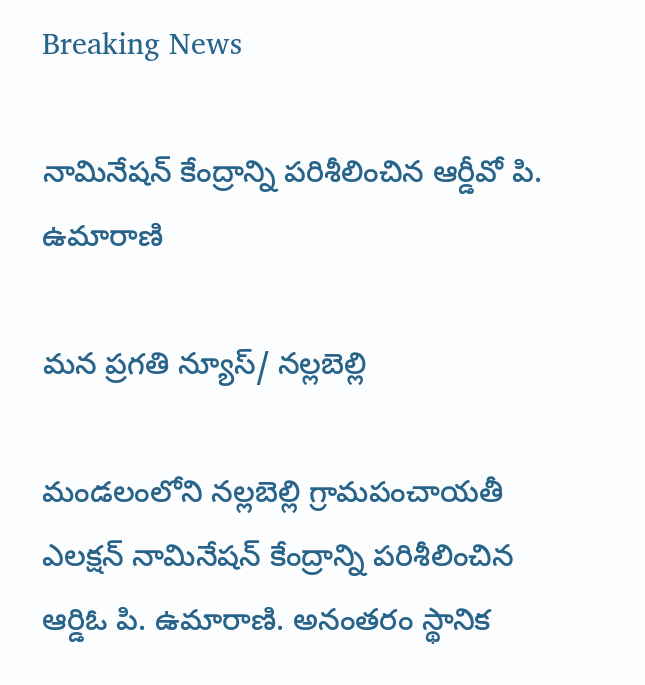Breaking News

నామినేషన్ కేంద్రాన్ని పరిశీలించిన ఆర్డీవో పి. ఉమారాణి

మన ప్రగతి న్యూస్/ నల్లబెల్లి

మండలంలోని నల్లబెల్లి గ్రామపంచాయతీ ఎలక్షన్ నామినేషన్ కేంద్రాన్ని పరిశీలించిన ఆర్డిఓ పి. ఉమారాణి. అనంతరం స్థానిక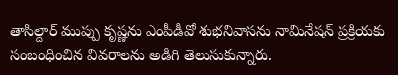తాసిల్దార్ ముప్పు కృష్ణను ఎంపీడీవో శుభనివాసను నామినేషన్ ప్రక్రియకు సంబంధించిన వివరాలను అడిగి తెలుసుకున్నారు.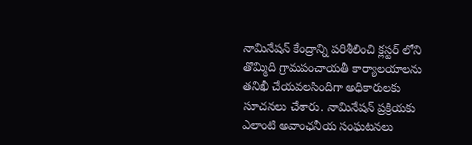నామినేషన్ కేంద్రాన్ని పరిశీలించి క్లస్టర్ లోని తొమ్మిది గ్రామపంచాయతీ కార్యాలయాలను తనిఖీ చేయవలసిందిగా అధికారులకు సూచనలు చేశారు. నామినేషన్ ప్రక్రియకు ఎలాంటి అవాంఛనీయ సంఘటనలు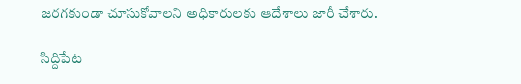జరగకుండా చూసుకోవాలని అధికారులకు ఆదేశాలు జారీ చేశారు.

సిద్దిపేట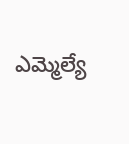ఎమ్మెల్యే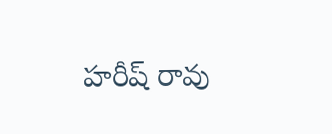హరీష్ రావు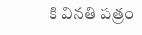కి వినతి పత్రం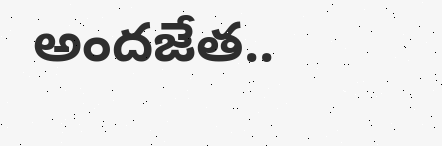అందజేత..